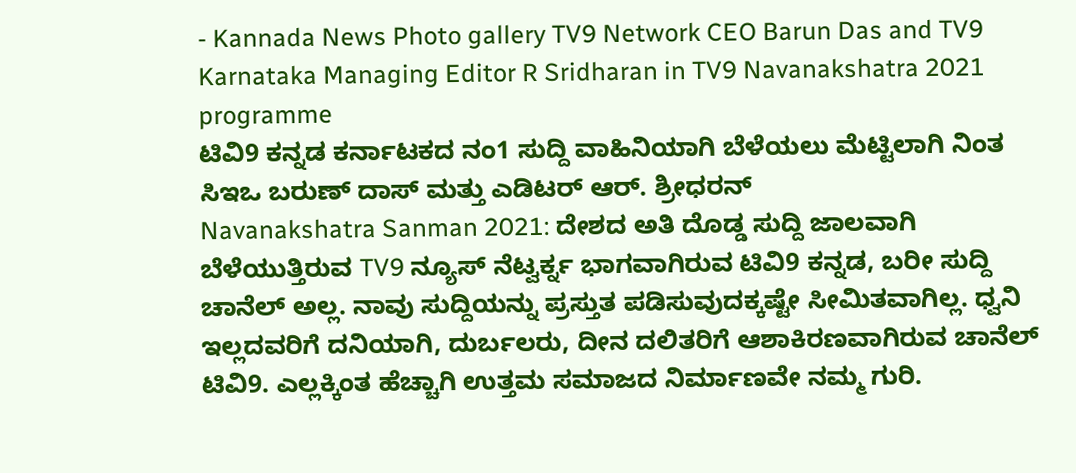- Kannada News Photo gallery TV9 Network CEO Barun Das and TV9 Karnataka Managing Editor R Sridharan in TV9 Navanakshatra 2021 programme
ಟಿವಿ9 ಕನ್ನಡ ಕರ್ನಾಟಕದ ನಂ1 ಸುದ್ದಿ ವಾಹಿನಿಯಾಗಿ ಬೆಳೆಯಲು ಮೆಟ್ಟಿಲಾಗಿ ನಿಂತ ಸಿಇಒ ಬರುಣ್ ದಾಸ್ ಮತ್ತು ಎಡಿಟರ್ ಆರ್. ಶ್ರೀಧರನ್
Navanakshatra Sanman 2021: ದೇಶದ ಅತಿ ದೊಡ್ಡ ಸುದ್ದಿ ಜಾಲವಾಗಿ ಬೆಳೆಯುತ್ತಿರುವ TV9 ನ್ಯೂಸ್ ನೆಟ್ವರ್ಕ್ನ ಭಾಗವಾಗಿರುವ ಟಿವಿ9 ಕನ್ನಡ, ಬರೀ ಸುದ್ದಿ ಚಾನೆಲ್ ಅಲ್ಲ. ನಾವು ಸುದ್ದಿಯನ್ನು ಪ್ರಸ್ತುತ ಪಡಿಸುವುದಕ್ಕಷ್ಟೇ ಸೀಮಿತವಾಗಿಲ್ಲ. ಧ್ವನಿ ಇಲ್ಲದವರಿಗೆ ದನಿಯಾಗಿ, ದುರ್ಬಲರು, ದೀನ ದಲಿತರಿಗೆ ಆಶಾಕಿರಣವಾಗಿರುವ ಚಾನೆಲ್ ಟಿವಿ9. ಎಲ್ಲಕ್ಕಿಂತ ಹೆಚ್ಚಾಗಿ ಉತ್ತಮ ಸಮಾಜದ ನಿರ್ಮಾಣವೇ ನಮ್ಮ ಗುರಿ.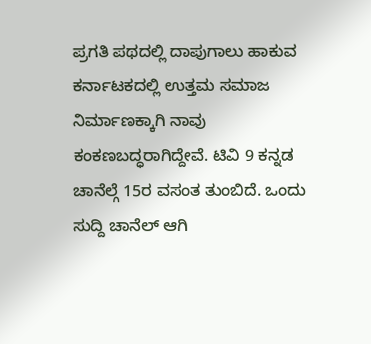ಪ್ರಗತಿ ಪಥದಲ್ಲಿ ದಾಪುಗಾಲು ಹಾಕುವ ಕರ್ನಾಟಕದಲ್ಲಿ ಉತ್ತಮ ಸಮಾಜ ನಿರ್ಮಾಣಕ್ಕಾಗಿ ನಾವು ಕಂಕಣಬದ್ಧರಾಗಿದ್ದೇವೆ. ಟಿವಿ 9 ಕನ್ನಡ ಚಾನೆಲ್ಗೆ 15ರ ವಸಂತ ತುಂಬಿದೆ. ಒಂದು ಸುದ್ದಿ ಚಾನೆಲ್ ಆಗಿ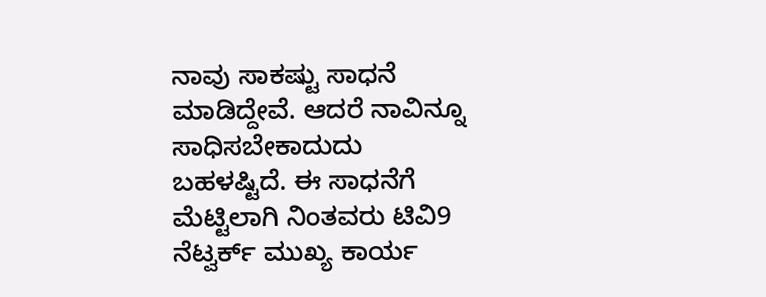ನಾವು ಸಾಕಷ್ಟು ಸಾಧನೆ ಮಾಡಿದ್ದೇವೆ. ಆದರೆ ನಾವಿನ್ನೂ ಸಾಧಿಸಬೇಕಾದುದು ಬಹಳಷ್ಟಿದೆ. ಈ ಸಾಧನೆಗೆ ಮೆಟ್ಟಿಲಾಗಿ ನಿಂತವರು ಟಿವಿ9 ನೆಟ್ವರ್ಕ್ ಮುಖ್ಯ ಕಾರ್ಯ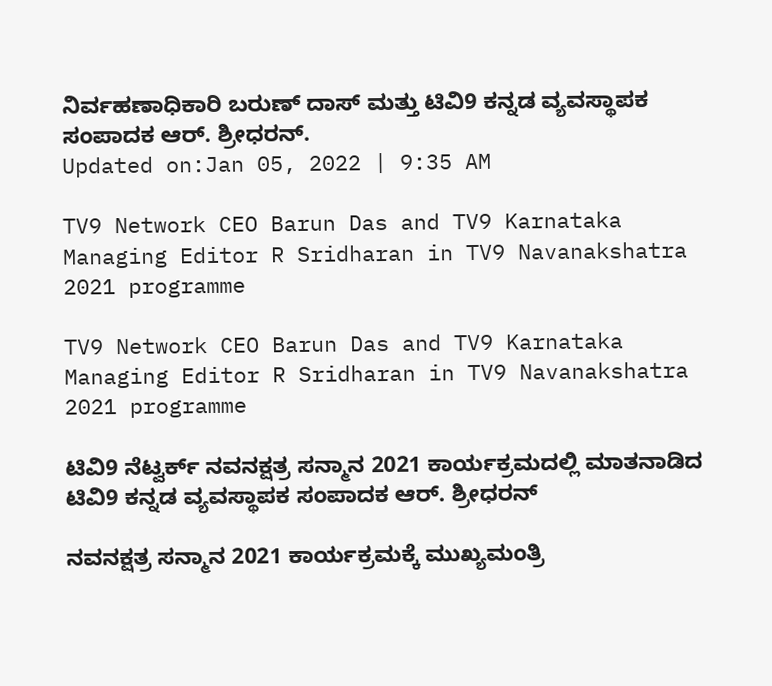ನಿರ್ವಹಣಾಧಿಕಾರಿ ಬರುಣ್ ದಾಸ್ ಮತ್ತು ಟಿವಿ9 ಕನ್ನಡ ವ್ಯವಸ್ಥಾಪಕ ಸಂಪಾದಕ ಆರ್. ಶ್ರೀಧರನ್.
Updated on:Jan 05, 2022 | 9:35 AM

TV9 Network CEO Barun Das and TV9 Karnataka Managing Editor R Sridharan in TV9 Navanakshatra 2021 programme

TV9 Network CEO Barun Das and TV9 Karnataka Managing Editor R Sridharan in TV9 Navanakshatra 2021 programme

ಟಿವಿ9 ನೆಟ್ವರ್ಕ್ ನವನಕ್ಷತ್ರ ಸನ್ಮಾನ 2021 ಕಾರ್ಯಕ್ರಮದಲ್ಲಿ ಮಾತನಾಡಿದ ಟಿವಿ9 ಕನ್ನಡ ವ್ಯವಸ್ಥಾಪಕ ಸಂಪಾದಕ ಆರ್. ಶ್ರೀಧರನ್

ನವನಕ್ಷತ್ರ ಸನ್ಮಾನ 2021 ಕಾರ್ಯಕ್ರಮಕ್ಕೆ ಮುಖ್ಯಮಂತ್ರಿ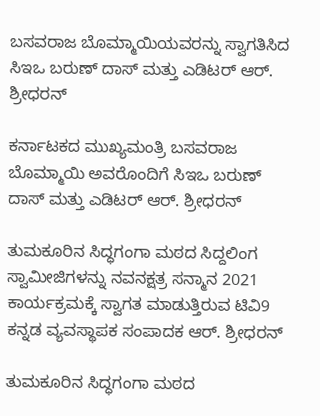ಬಸವರಾಜ ಬೊಮ್ಮಾಯಿಯವರನ್ನು ಸ್ವಾಗತಿಸಿದ ಸಿಇಒ ಬರುಣ್ ದಾಸ್ ಮತ್ತು ಎಡಿಟರ್ ಆರ್. ಶ್ರೀಧರನ್

ಕರ್ನಾಟಕದ ಮುಖ್ಯಮಂತ್ರಿ ಬಸವರಾಜ ಬೊಮ್ಮಾಯಿ ಅವರೊಂದಿಗೆ ಸಿಇಒ ಬರುಣ್ ದಾಸ್ ಮತ್ತು ಎಡಿಟರ್ ಆರ್. ಶ್ರೀಧರನ್

ತುಮಕೂರಿನ ಸಿದ್ಧಗಂಗಾ ಮಠದ ಸಿದ್ದಲಿಂಗ ಸ್ವಾಮೀಜಿಗಳನ್ನು ನವನಕ್ಷತ್ರ ಸನ್ಮಾನ 2021 ಕಾರ್ಯಕ್ರಮಕ್ಕೆ ಸ್ವಾಗತ ಮಾಡುತ್ತಿರುವ ಟಿವಿ9 ಕನ್ನಡ ವ್ಯವಸ್ಥಾಪಕ ಸಂಪಾದಕ ಆರ್. ಶ್ರೀಧರನ್

ತುಮಕೂರಿನ ಸಿದ್ಧಗಂಗಾ ಮಠದ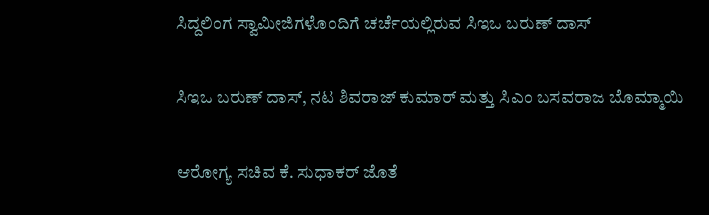ಸಿದ್ದಲಿಂಗ ಸ್ವಾಮೀಜಿಗಳೊಂದಿಗೆ ಚರ್ಚೆಯಲ್ಲಿರುವ ಸಿಇಒ ಬರುಣ್ ದಾಸ್

ಸಿಇಒ ಬರುಣ್ ದಾಸ್, ನಟ ಶಿವರಾಜ್ ಕುಮಾರ್ ಮತ್ತು ಸಿಎಂ ಬಸವರಾಜ ಬೊಮ್ಮಾಯಿ

ಆರೋಗ್ಯ ಸಚಿವ ಕೆ. ಸುಧಾಕರ್ ಜೊತೆ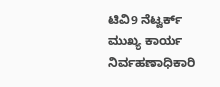ಟಿವಿ9 ನೆಟ್ವರ್ಕ್ ಮುಖ್ಯ ಕಾರ್ಯ ನಿರ್ವಹಣಾಧಿಕಾರಿ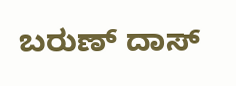ಬರುಣ್ ದಾಸ್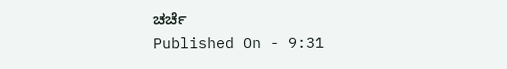ಚರ್ಚೆ
Published On - 9:31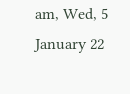am, Wed, 5 January 22